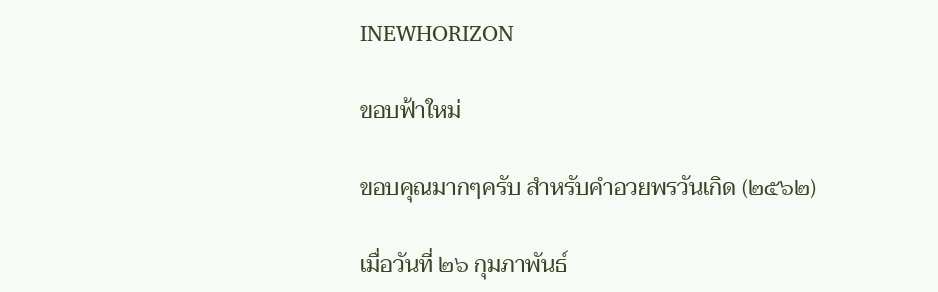INEWHORIZON

ขอบฟ้าใหม่

ขอบคุณมากๆครับ สำหรับคำอวยพรวันเกิด (๒๕๖๒)

เมื่อวันที่ ๒๖ กุมภาพันธ์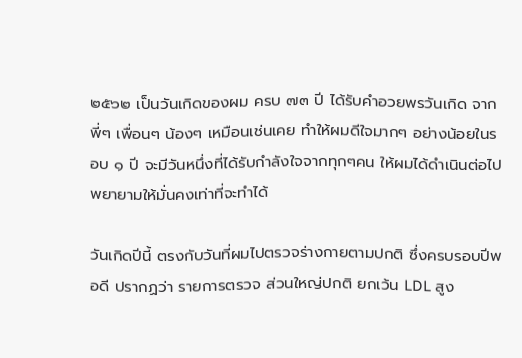๒๕๖๒ เป็นวันเกิดของผม ครบ ๗๓ ปี ได้รับคำอวยพรวันเกิด จากพี่ๆ เพื่อนๆ น้องๆ เหมือนเช่นเคย ทำให้ผมดีใจมากๆ อย่างน้อยในรอบ ๑ ปี จะมีวันหนึ่งที่ได้รับกำลังใจจากทุกๆคน ให้ผมได้ดำเนินต่อไป พยายามให้มั่นคงเท่าที่จะทำได้

วันเกิดปีนี้ ตรงกับวันที่ผมไปตรวจร่างกายตามปกติ ซึ่งครบรอบปีพอดี ปรากฏว่า รายการตรวจ ส่วนใหญ่ปกติ ยกเว้น LDL สูง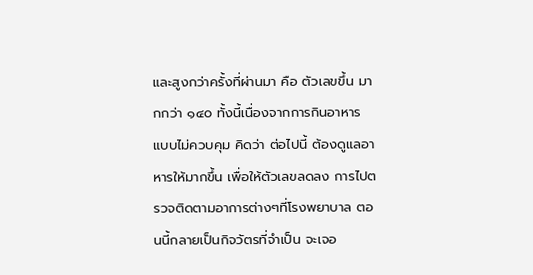และสูงกว่าครั้งที่ผ่านมา คือ ตัวเลขขึ้น มากกว่า ๑๔๐ ทั้งนี้เนื่องจากการกินอาหารแบบไม่ควบคุม คิดว่า ต่อไปนี้ ต้องดูแลอาหารให้มากขึ้น เพื่อให้ตัวเลขลดลง การไปตรวจติดตามอาการต่างๆที่โรงพยาบาล ตอนนี้กลายเป็นกิจวัตรที่จำเป็น จะเจอ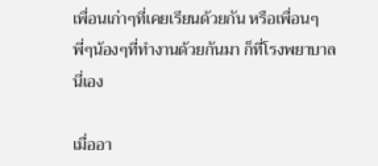เพื่อนเก่าๆที่เคยเรียนด้วยกัน หรือเพื่อนๆพี่ๆน้องๆที่ทำงานด้วยกันมา ก็ที่โรงพยาบาลนี่เอง

เมื่ออา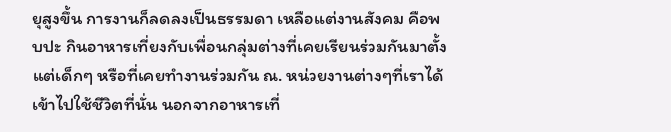ยุสูงขึ้น การงานก็ลดลงเป็นธรรมดา เหลือแต่งานสังคม คือพบปะ กินอาหารเที่ยงกับเพื่อนกลุ่มต่างที่เคยเรียนร่วมกันมาตั้งแต่เด็กๆ หรือที่เคยทำงานร่วมกัน ณ. หน่วยงานต่างๆที่เราได้เข้าไปใช้ชีวิตที่นั่น นอกจากอาหารเที่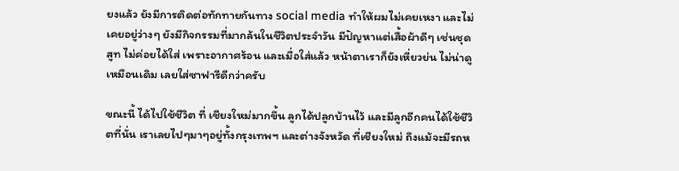ยงแล้ว ยังมีการติดต่อทักทายกันทาง social media ทำให้ผมไม่เคยเหงา และไม่เคยอยู่ว่างๆ ยังมีกิจกรรมที่มากล้นในชีวิตประจำวัน มีปัญหาแต่เสื้อผ้าดีๆ เช่นชุดสูท ไม่ค่อยได้ใส่ เพราะอากาศร้อน และเมื่อใส่แล้ว หน้าตาเราก็ยังเหี่ยวย่น ไม่น่าดูเหมือนเดิม เลยใส่ซาฟารีดีกว่าครับ

ขณะนี้ ได้ไปใช้ชีวิต ที่ เชียงใหม่มากขึ้น ลูกได้ปลูกบ้านไว้ และมีลูกอีกคนได้ใช้ชีวิตที่นั่น เราเลยไปๆมาๆอยู่ทั้งกรุงเทพฯ และต่างจังหวัด ที่เชียงใหม่ ถึงแม้จะมีรถห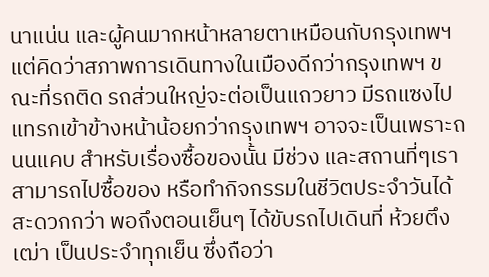นาแน่น และผู้คนมากหน้าหลายตาเหมือนกับกรุงเทพฯ แต่คิดว่าสภาพการเดินทางในเมืองดีกว่ากรุงเทพฯ ขณะที่รถติด รถส่วนใหญ่จะต่อเป็นแถวยาว มีรถแซงไปแทรกเข้าข้างหน้าน้อยกว่ากรุงเทพฯ อาจจะเป็นเพราะถนนแคบ สำหรับเรื่องซื้อของนั้น มีช่วง และสถานที่ๆเราสามารถไปซื้อของ หรือทำกิจกรรมในชีวิตประจำวันได้สะดวกกว่า พอถึงตอนเย็นๆ ได้ขับรถไปเดินที่ ห้วยตึงเฒ่า เป็นประจำทุกเย็น ซึ่งถือว่า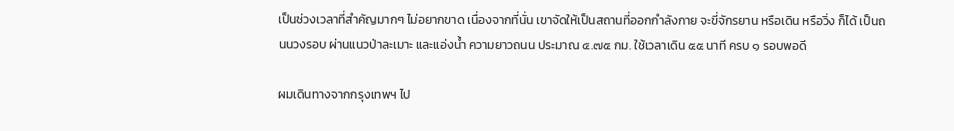เป็นช่วงเวลาที่สำคัญมากๆ ไม่อยากขาด เนื่องจากที่นั่น เขาจัดให้เป็นสถานที่ออกกำลังกาย จะขี่จักรยาน หรือเดิน หรือวิ่ง ก็ได้ เป็นถนนวงรอบ ผ่านแนวป่าละเมาะ และแอ่งน้ำ ความยาวถนน ประมาณ ๔.๗๕ กม. ใช้เวลาเดิน ๕๕ นาที ครบ ๑ รอบพอดี

ผมเดินทางจากกรุงเทพฯ ไป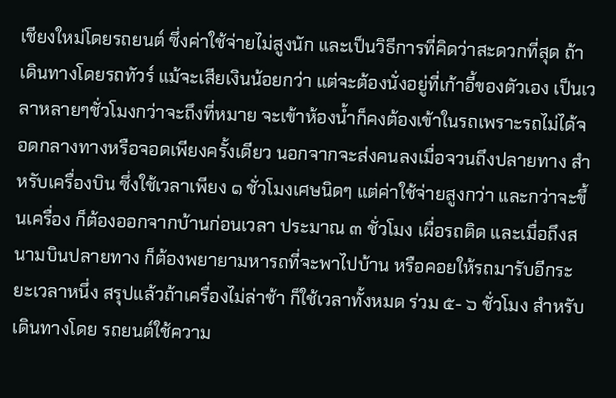เชียงใหม่โดยรถยนต์ ซึ่งค่าใช้จ่ายไม่สูงนัก และเป็นวิธีการที่คิดว่าสะดวกที่สุด ถ้าเดินทางโดยรถทัวร์ แม้จะเสียเงินน้อยกว่า แต่จะต้องนั่งอยู่ที่เก้าอี้ของตัวเอง เป็นเวลาหลายๆชั่วโมงกว่าจะถึงที่หมาย จะเข้าห้องน้ำก็คงต้องเข้าในรถเพราะรถไม่ได้จอดกลางทางหรือจอดเพียงครั้งเดียว นอกจากจะส่งคนลงเมื่อจวนถึงปลายทาง สำหรับเครื่องบิน ซึ่งใช้เวลาเพียง ๑ ชั่วโมงเศษนิดๆ แต่ค่าใช้จ่ายสูงกว่า และกว่าจะขึ้นเครื่อง ก็ต้องออกจากบ้านก่อนเวลา ประมาณ ๓ ชั่วโมง เผื่อรถติด และเมื่อถึงสนามบินปลายทาง ก็ต้องพยายามหารถที่จะพาไปบ้าน หรือคอยให้รถมารับอีกระยะเวลาหนึ่ง สรุปแล้วถ้าเครื่องไม่ล่าช้า ก็ใช้เวลาทั้งหมด ร่วม ๕- ๖ ชั่วโมง สำหรับเดินทางโดย รถยนต์ใช้ความ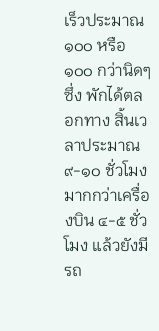เร็วประมาณ ๑๐๐ หรือ ๑๐๐ กว่านิดๆซึ่ง พักได้ตลอกทาง สิ้นเวลาประมาณ ๙-๑๐ ชั่วโมง มากกว่าเครื่องบิน ๔-๕ ชั่วโมง แล้วยังมีรถ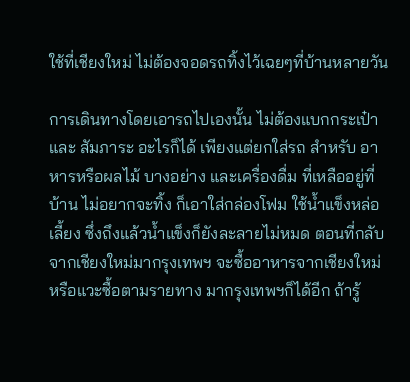ใช้ที่เชียงใหม่ ไม่ต้องจอดรถทิ้งไว้เฉยๆที่บ้านหลายวัน

การเดินทางโดยเอารถไปเองนั้น ไม่ต้องแบกกระเป๋าและ สัมภาระ อะไรก็ได้ เพียงแต่ยกใส่รถ สำหรับ อาหารหรือผลไม้ บางอย่าง และเครื่องดื่ม ที่เหลืออยู่ที่บ้าน ไม่อยากจะทิ้ง ก็เอาใส่กล่องโฟม ใช้น้ำแข็งหล่อเลี้ยง ซึ่งถึงแล้วน้ำแข็งก็ยังละลายไม่หมด ตอนที่กลับจากเชียงใหม่มากรุงเทพฯ จะซื้ออาหารจากเชียงใหม่ หรือแวะซื้อตามรายทาง มากรุงเทพฯก็ได้อีก ถ้ารู้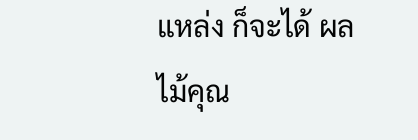แหล่ง ก็จะได้ ผลไม้คุณ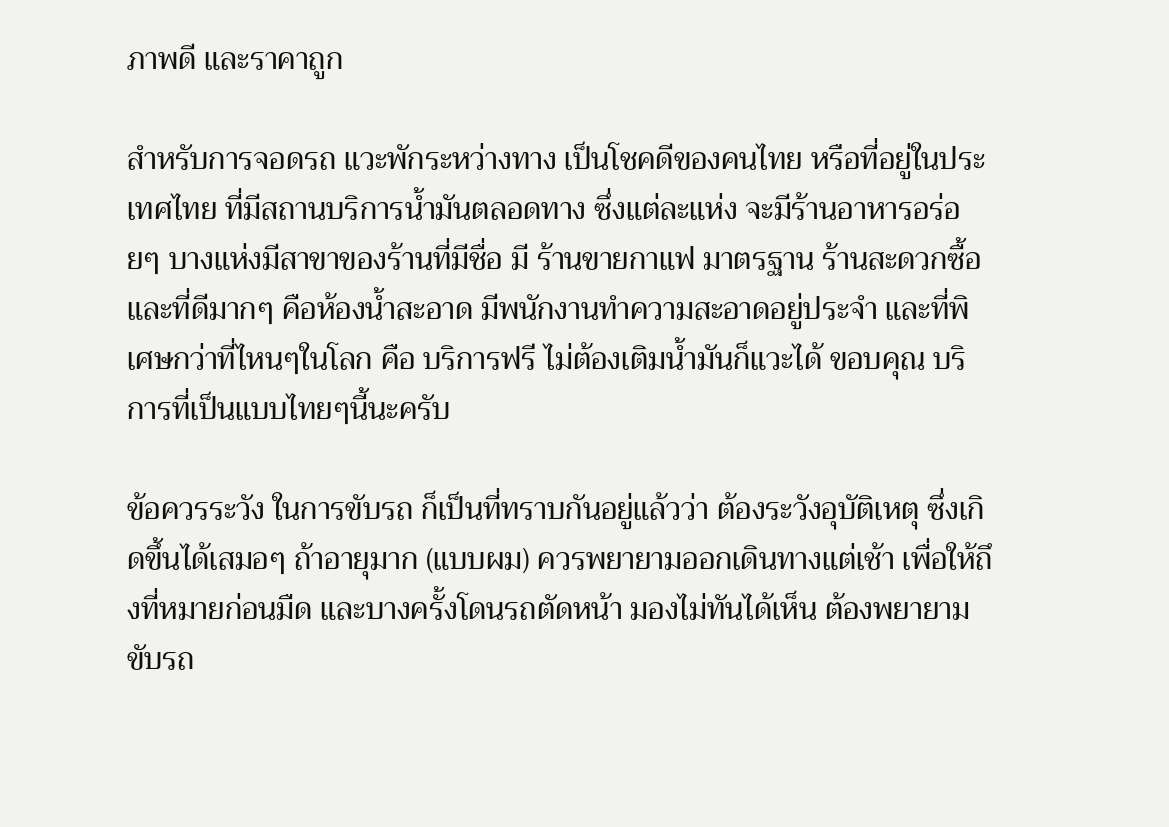ภาพดี และราคาถูก

สำหรับการจอดรถ แวะพักระหว่างทาง เป็นโชคดีของคนไทย หรือที่อยู่ในประเทศไทย ที่มีสถานบริการน้ำมันตลอดทาง ซึ่งแต่ละแห่ง จะมีร้านอาหารอร่อยๆ บางแห่งมีสาขาของร้านที่มีชื่อ มี ร้านขายกาแฟ มาตรฐาน ร้านสะดวกซื้อ และที่ดีมากๆ คือห้องน้ำสะอาด มีพนักงานทำความสะอาดอยู่ประจำ และที่พิเศษกว่าที่ไหนๆในโลก คือ บริการฟรี ไม่ต้องเติมน้ำมันก็แวะได้ ขอบคุณ บริการที่เป็นแบบไทยๆนี้นะครับ

ข้อควรระวัง ในการขับรถ ก็เป็นที่ทราบกันอยู่แล้วว่า ต้องระวังอุบัติเหตุ ซึ่งเกิดขึ้นได้เสมอๆ ถ้าอายุมาก (แบบผม) ควรพยายามออกเดินทางแต่เช้า เพื่อให้ถึงที่หมายก่อนมืด และบางครั้งโดนรถตัดหน้า มองไม่ทันได้เห็น ต้องพยายามขับรถ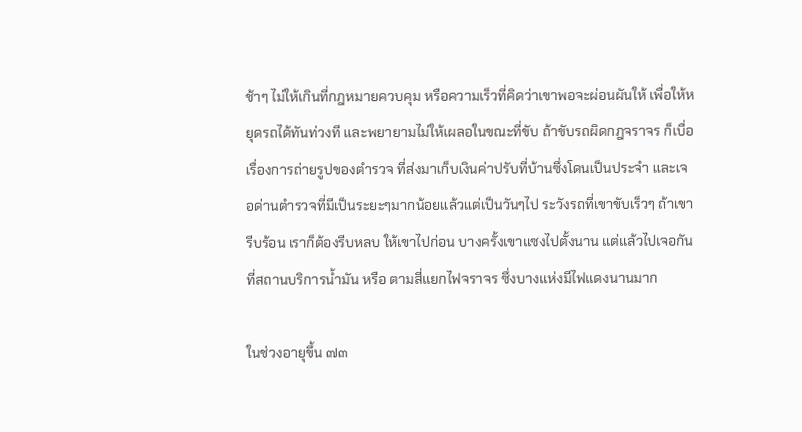ช้าๆ ไม่ให้เกินที่กฎหมายควบคุม หรือความเร็วที่คิดว่าเขาพอจะผ่อนผันให้ เพื่อให้หยุดรถได้ทันท่วงที และพยายามไม่ให้เผลอในขณะที่ขับ ถ้าขับรถผิดกฎจราจร ก็เบื่อเรื่องการถ่ายรูปของตำรวจ ที่ส่งมาเก็บเงินค่าปรับที่บ้านซึ่งโดนเป็นประจำ และเจอด่านตำรวจที่มีเป็นระยะๆมากน้อยแล้วแต่เป็นวันๆไป ระวังรถที่เขาขับเร็วๆ ถ้าเขารีบร้อน เราก็ต้องรีบหลบ ให้เขาไปก่อน บางครั้งเขาแซงไปตั้งนาน แต่แล้วไปเจอกันที่สถานบริการน้ำมัน หรือ ตามสี่แยกไฟจราจร ซึ่งบางแห่งมีไฟแดงนานมาก

ในช่วงอายุขึ้น ๗๓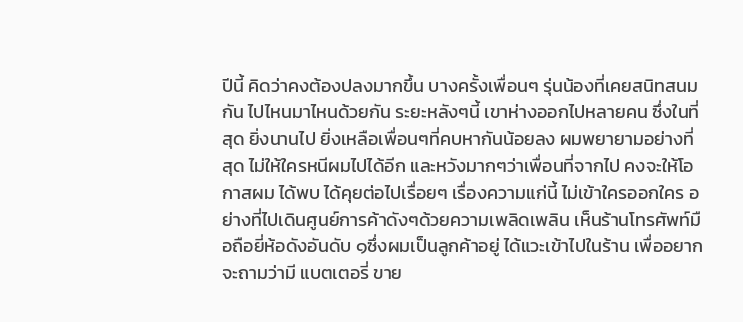ปีนี้ คิดว่าคงต้องปลงมากขึ้น บางครั้งเพื่อนๆ รุ่นน้องที่เคยสนิทสนมกัน ไปไหนมาไหนด้วยกัน ระยะหลังๆนี้ เขาห่างออกไปหลายคน ซึ่งในที่สุด ยิ่งนานไป ยิ่งเหลือเพื่อนๆที่คบหากันน้อยลง ผมพยายามอย่างที่สุด ไม่ให้ใครหนีผมไปได้อีก และหวังมากๆว่าเพื่อนที่จากไป คงจะให้โอกาสผม ได้พบ ได้คุยต่อไปเรื่อยๆ เรื่องความแก่นี้ ไม่เข้าใครออกใคร อย่างที่ไปเดินศูนย์การค้าดังๆด้วยความเพลิดเพลิน เห็นร้านโทรศัพท์มือถือยี่ห้อดังอันดับ ๑ซึ่งผมเป็นลูกค้าอยู่ ได้แวะเข้าไปในร้าน เพื่ออยากจะถามว่ามี แบตเตอรี่ ขาย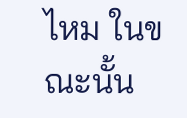ไหม ในขณะนั้น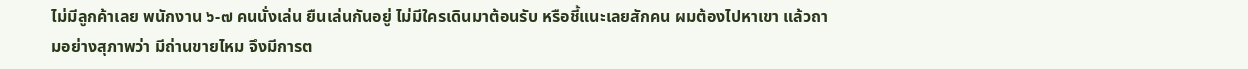ไม่มีลูกค้าเลย พนักงาน ๖-๗ คนนั่งเล่น ยืนเล่นกันอยู่ ไม่มีใครเดินมาต้อนรับ หรือชี้แนะเลยสักคน ผมต้องไปหาเขา แล้วถามอย่างสุภาพว่า มีถ่านขายไหม จึงมีการต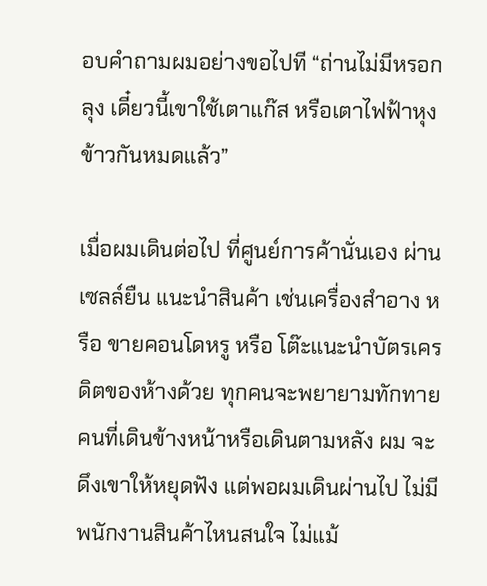อบคำถามผมอย่างขอไปที “ถ่านไม่มีหรอกลุง เดี๋ยวนี้เขาใช้เตาแก๊ส หรือเตาไฟฟ้าหุงข้าวกันหมดแล้ว”

เมื่อผมเดินต่อไป ที่ศูนย์การค้านั่นเอง ผ่านเซลล์ยืน แนะนำสินค้า เช่นเครื่องสำอาง หรือ ขายคอนโดหรู หรือ โต๊ะแนะนำบัตรเครดิตของห้างด้วย ทุกคนจะพยายามทักทาย คนที่เดินข้างหน้าหรือเดินตามหลัง ผม จะดึงเขาให้หยุดฟัง แต่พอผมเดินผ่านไป ไม่มี พนักงานสินค้าไหนสนใจ ไม่แม้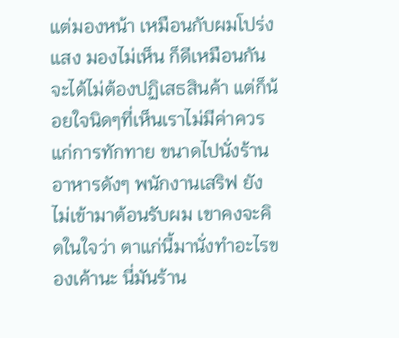แต่มองหน้า เหมือนกับผมโปร่งแสง มองไม่เห็น ก็ดีเหมือนกัน จะได้ไม่ต้องปฏิเสธสินค้า แต่ก็น้อยใจนิดๆที่เห็นเราไม่มีค่าควรแก่การทักทาย ขนาดไปนั่งร้านอาหารดังๆ พนักงานเสริฟ ยังไม่เข้ามาต้อนรับผม เขาคงจะคิดในใจว่า ตาแก่นี้มานั่งทำอะไรของเค้านะ นี่มันร้าน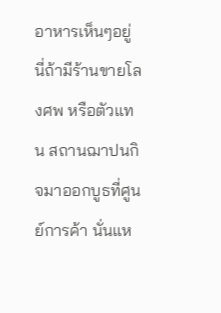อาหารเห็นๆอยู่ นี่ถ้ามีร้านขายโลงศพ หรือตัวแทน สถานฌาปนกิจมาออกบูธที่ศูนย์การค้า นั่นแห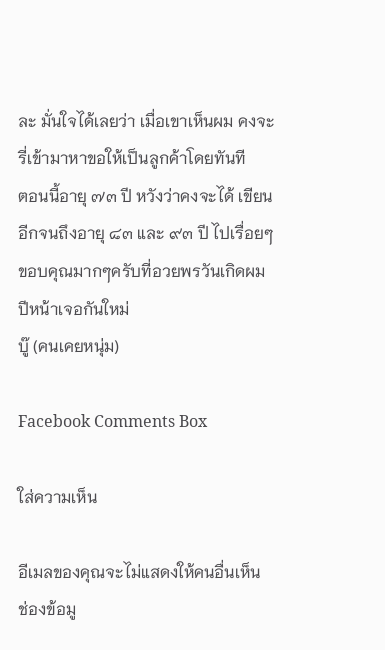ละ มั่นใจได้เลยว่า เมื่อเขาเห็นผม คงจะรี่เข้ามาหาขอให้เป็นลูกค้าโดยทันที
ตอนนี้อายุ ๗๓ ปี หวังว่าคงจะได้ เขียนอีกจนถึงอายุ ๘๓ และ ๙๓ ปี ไปเรื่อยๆ ขอบคุณมากๆครับที่อวยพรวันเกิดผม ปีหน้าเจอกันใหม่
บู๊ (คนเคยหนุ่ม)

Facebook Comments Box

ใส่ความเห็น

อีเมลของคุณจะไม่แสดงให้คนอื่นเห็น ช่องข้อมู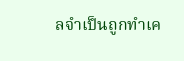ลจำเป็นถูกทำเค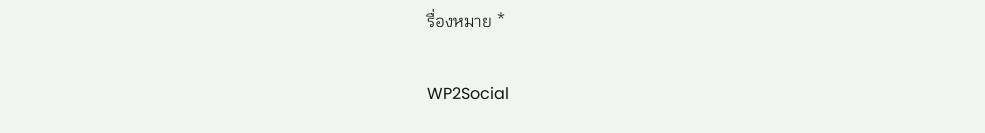รื่องหมาย *

WP2Social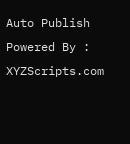Auto Publish Powered By : XYZScripts.com